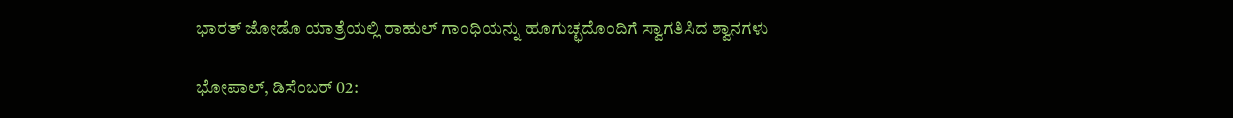ಭಾರತ್ ಜೋಡೊ ಯಾತ್ರೆಯಲ್ಲಿ ರಾಹುಲ್‌ ಗಾಂಧಿಯನ್ನು ಹೂಗುಚ್ಛದೊಂದಿಗೆ ಸ್ವಾಗತಿಸಿದ ಶ್ವಾನಗಳು

ಭೋಪಾಲ್‌, ಡಿಸೆಂಬರ್‌ 02: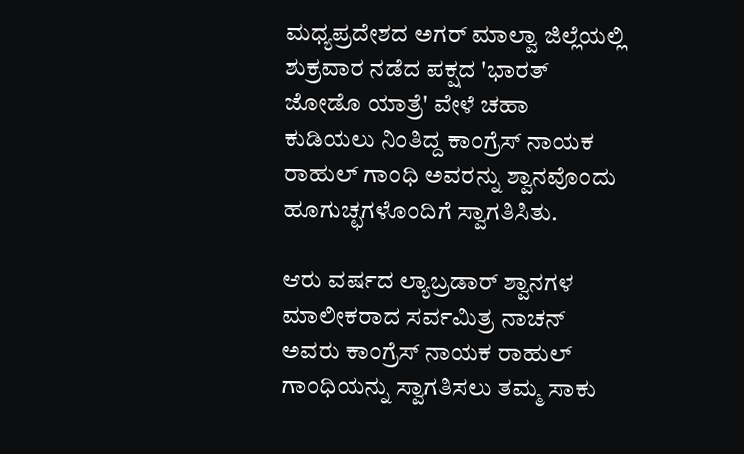ಮಧ್ಯಪ್ರದೇಶದ ಅಗರ್ ಮಾಲ್ವಾ ಜಿಲ್ಲೆಯಲ್ಲಿ ಶುಕ್ರವಾರ ನಡೆದ ಪಕ್ಷದ 'ಭಾರತ್ ಜೋಡೊ ಯಾತ್ರೆ' ವೇಳೆ ಚಹಾ ಕುಡಿಯಲು ನಿಂತಿದ್ದ ಕಾಂಗ್ರೆಸ್ ನಾಯಕ ರಾಹುಲ್ ಗಾಂಧಿ ಅವರನ್ನು ಶ್ವಾನವೊಂದು ಹೂಗುಚ್ಛಗಳೊಂದಿಗೆ ಸ್ವಾಗತಿಸಿತು.

ಆರು ವರ್ಷದ ಲ್ಯಾಬ್ರಡಾರ್‌ ಶ್ವಾನಗಳ ಮಾಲೀಕರಾದ ಸರ್ವಮಿತ್ರ ನಾಚನ್ ಅವರು ಕಾಂಗ್ರೆಸ್ ನಾಯಕ ರಾಹುಲ್‌ ಗಾಂಧಿಯನ್ನು ಸ್ವಾಗತಿಸಲು ತಮ್ಮ ಸಾಕು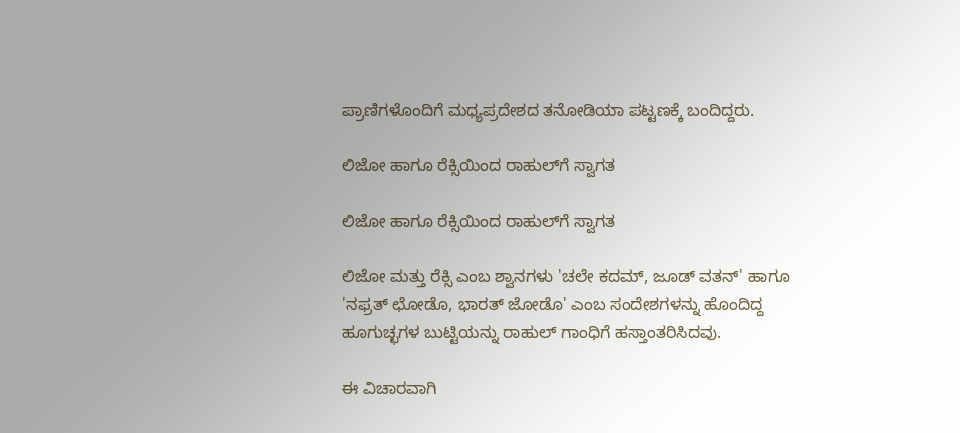ಪ್ರಾಣಿಗಳೊಂದಿಗೆ ಮಧ್ಯಪ್ರದೇಶದ ತನೋಡಿಯಾ ಪಟ್ಟಣಕ್ಕೆ ಬಂದಿದ್ದರು.

ಲಿಜೋ ಹಾಗೂ ರೆಕ್ಸಿಯಿಂದ ರಾಹುಲ್‌ಗೆ ಸ್ವಾಗತ

ಲಿಜೋ ಹಾಗೂ ರೆಕ್ಸಿಯಿಂದ ರಾಹುಲ್‌ಗೆ ಸ್ವಾಗತ

ಲಿಜೋ ಮತ್ತು ರೆಕ್ಸಿ ಎಂಬ ಶ್ವಾನಗಳು 'ಚಲೇ ಕದಮ್, ಜೂಡ್ ವತನ್' ಹಾಗೂ 'ನಫ್ರತ್ ಛೋಡೊ, ಭಾರತ್ ಜೋಡೊ' ಎಂಬ ಸಂದೇಶಗಳನ್ನು ಹೊಂದಿದ್ದ ಹೂಗುಚ್ಛಗಳ ಬುಟ್ಟಿಯನ್ನು ರಾಹುಲ್‌ ಗಾಂಧಿಗೆ ಹಸ್ತಾಂತರಿಸಿದವು.

ಈ ವಿಚಾರವಾಗಿ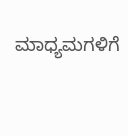ಮಾಧ್ಯಮಗಳಿಗೆ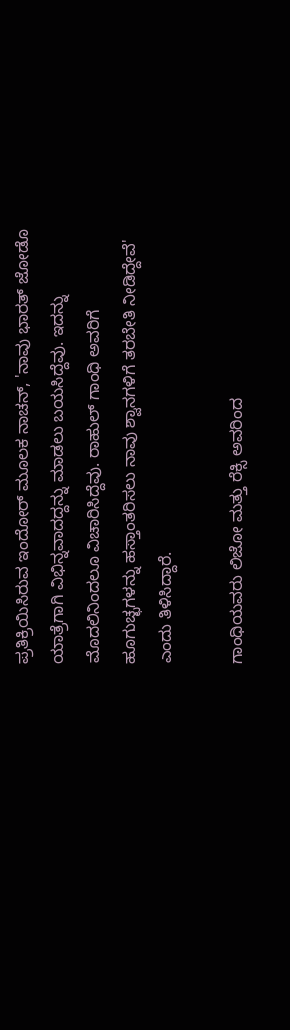ಪ್ರತಿಕ್ರಿಯಿಸಿರುವ ಇಂದೋರ್‌ ಮೂಲಕ ನಾಚನ್‌, 'ನಾವು ಭಾರತ್ ಜೋಡೊ ಯಾತ್ರೆಗಾಗಿ ವಿಭಿನ್ನವಾದದ್ದನ್ನು ಮಾಡಲು ಬಯಸಿದ್ದೆವು. ಇದನ್ನು ಮೊದಲಿನಿಂದಲೂ ವಿಚಾರಿಸಿದ್ದೆವು. ರಾಹುಲ್‌ ಗಾಂಧಿ ಅವರಿಗೆ ಹೂಗುಚ್ಛಗಳನ್ನು ಹಸ್ತಾಂತರಿಸಲು ನಾವು ಶ್ವಾನಗಳಿಗೆ ತರಬೇತಿ ನೀಡಿದ್ದೇವೆ' ಎಂದು ತಿಳಿಸಿದ್ದಾರೆ.

ಗಾಂಧಿಯವರು ಲಿಜೋ ಮತ್ತು ರೆಕ್ಸಿ ಅವರಿಂದ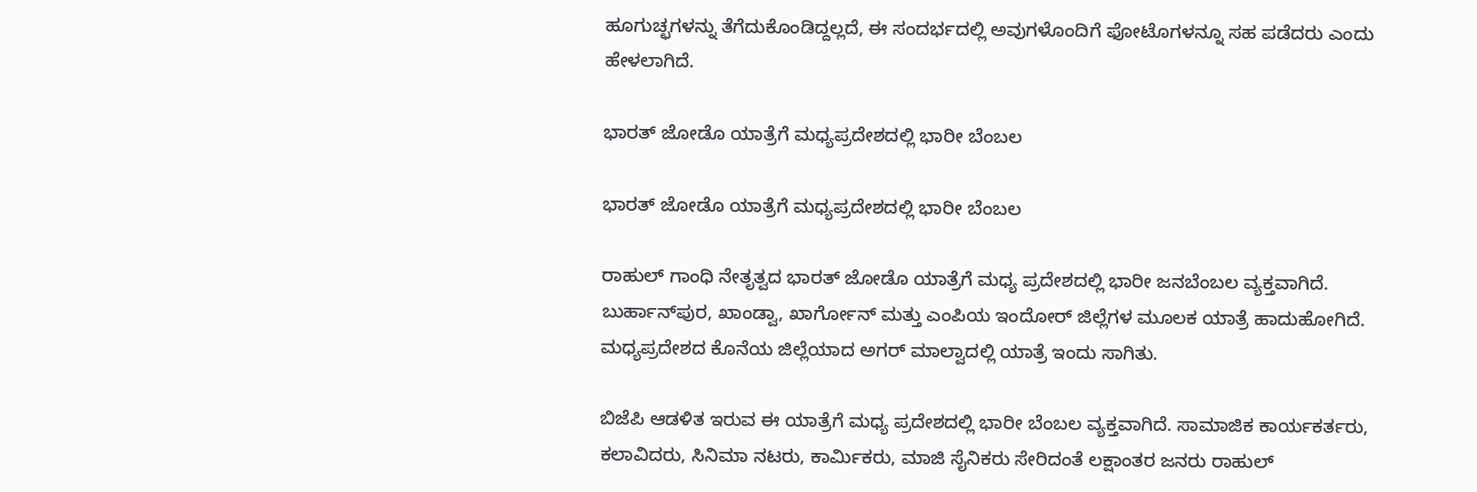ಹೂಗುಚ್ಛಗಳನ್ನು ತೆಗೆದುಕೊಂಡಿದ್ದಲ್ಲದೆ, ಈ ಸಂದರ್ಭದಲ್ಲಿ ಅವುಗಳೊಂದಿಗೆ ಫೋಟೊಗಳನ್ನೂ ಸಹ ಪಡೆದರು ಎಂದು ಹೇಳಲಾಗಿದೆ.

ಭಾರತ್‌ ಜೋಡೊ ಯಾತ್ರೆಗೆ ಮಧ್ಯಪ್ರದೇಶದಲ್ಲಿ ಭಾರೀ ಬೆಂಬಲ

ಭಾರತ್‌ ಜೋಡೊ ಯಾತ್ರೆಗೆ ಮಧ್ಯಪ್ರದೇಶದಲ್ಲಿ ಭಾರೀ ಬೆಂಬಲ

ರಾಹುಲ್‌ ಗಾಂಧಿ ನೇತೃತ್ವದ ಭಾರತ್‌ ಜೋಡೊ ಯಾತ್ರೆಗೆ ಮಧ್ಯ ಪ್ರದೇಶದಲ್ಲಿ ಭಾರೀ ಜನಬೆಂಬಲ ವ್ಯಕ್ತವಾಗಿದೆ. ಬುರ್ಹಾನ್‌ಪುರ, ಖಾಂಡ್ವಾ, ಖಾರ್ಗೋನ್ ಮತ್ತು ಎಂಪಿಯ ಇಂದೋರ್ ಜಿಲ್ಲೆಗಳ ಮೂಲಕ ಯಾತ್ರೆ ಹಾದುಹೋಗಿದೆ. ಮಧ್ಯಪ್ರದೇಶದ ಕೊನೆಯ ಜಿಲ್ಲೆಯಾದ ಅಗರ್ ಮಾಲ್ವಾದಲ್ಲಿ ಯಾತ್ರೆ ಇಂದು ಸಾಗಿತು.

ಬಿಜೆಪಿ ಆಡಳಿತ ಇರುವ ಈ ಯಾತ್ರೆಗೆ ಮಧ್ಯ ಪ್ರದೇಶದಲ್ಲಿ ಭಾರೀ ಬೆಂಬಲ ವ್ಯಕ್ತವಾಗಿದೆ. ಸಾಮಾಜಿಕ ಕಾರ್ಯಕರ್ತರು, ಕಲಾವಿದರು, ಸಿನಿಮಾ ನಟರು, ಕಾರ್ಮಿಕರು, ಮಾಜಿ ಸೈನಿಕರು ಸೇರಿದಂತೆ ಲಕ್ಷಾಂತರ ಜನರು ರಾಹುಲ್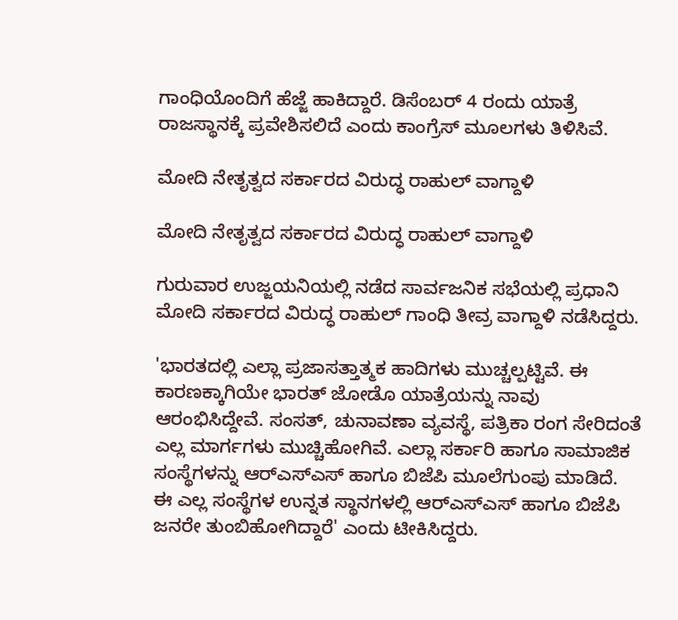ಗಾಂಧಿಯೊಂದಿಗೆ ಹೆಜ್ಜೆ ಹಾಕಿದ್ದಾರೆ. ಡಿಸೆಂಬರ್ 4 ರಂದು ಯಾತ್ರೆ ರಾಜಸ್ಥಾನಕ್ಕೆ ಪ್ರವೇಶಿಸಲಿದೆ ಎಂದು ಕಾಂಗ್ರೆಸ್‌ ಮೂಲಗಳು ತಿಳಿಸಿವೆ.

ಮೋದಿ ನೇತೃತ್ವದ ಸರ್ಕಾರದ ವಿರುದ್ಧ ರಾಹುಲ್‌ ವಾಗ್ದಾಳಿ

ಮೋದಿ ನೇತೃತ್ವದ ಸರ್ಕಾರದ ವಿರುದ್ಧ ರಾಹುಲ್‌ ವಾಗ್ದಾಳಿ

ಗುರುವಾರ ಉಜ್ಜಯನಿಯಲ್ಲಿ ನಡೆದ ಸಾರ್ವಜನಿಕ ಸಭೆಯಲ್ಲಿ ಪ್ರಧಾನಿ ಮೋದಿ ಸರ್ಕಾರದ ವಿರುದ್ಧ ರಾಹುಲ್‌ ಗಾಂಧಿ ತೀವ್ರ ವಾಗ್ದಾಳಿ ನಡೆಸಿದ್ದರು.

'ಭಾರತದಲ್ಲಿ ಎಲ್ಲಾ ಪ್ರಜಾಸತ್ತಾತ್ಮಕ ಹಾದಿಗಳು ಮುಚ್ಚಲ್ಪಟ್ಟಿವೆ. ಈ ಕಾರಣಕ್ಕಾಗಿಯೇ ಭಾರತ್‌ ಜೋಡೊ ಯಾತ್ರೆಯನ್ನು ನಾವು ಆರಂಭಿಸಿದ್ದೇವೆ. ಸಂಸತ್‌, ಚುನಾವಣಾ ವ್ಯವಸ್ಥೆ, ಪತ್ರಿಕಾ ರಂಗ ಸೇರಿದಂತೆ ಎಲ್ಲ ಮಾರ್ಗಗಳು ಮುಚ್ಚಿಹೋಗಿವೆ. ಎಲ್ಲಾ ಸರ್ಕಾರಿ ಹಾಗೂ ಸಾಮಾಜಿಕ ಸಂಸ್ಥೆಗಳನ್ನು ಆರ್‌ಎಸ್‌ಎಸ್‌ ಹಾಗೂ ಬಿಜೆಪಿ ಮೂಲೆಗುಂಪು ಮಾಡಿದೆ. ಈ ಎಲ್ಲ ಸಂಸ್ಥೆಗಳ ಉನ್ನತ ಸ್ಥಾನಗಳಲ್ಲಿ ಆರ್‌ಎಸ್‌ಎಸ್‌ ಹಾಗೂ ಬಿಜೆಪಿ ಜನರೇ ತುಂಬಿಹೋಗಿದ್ದಾರೆ' ಎಂದು ಟೀಕಿಸಿದ್ದರು.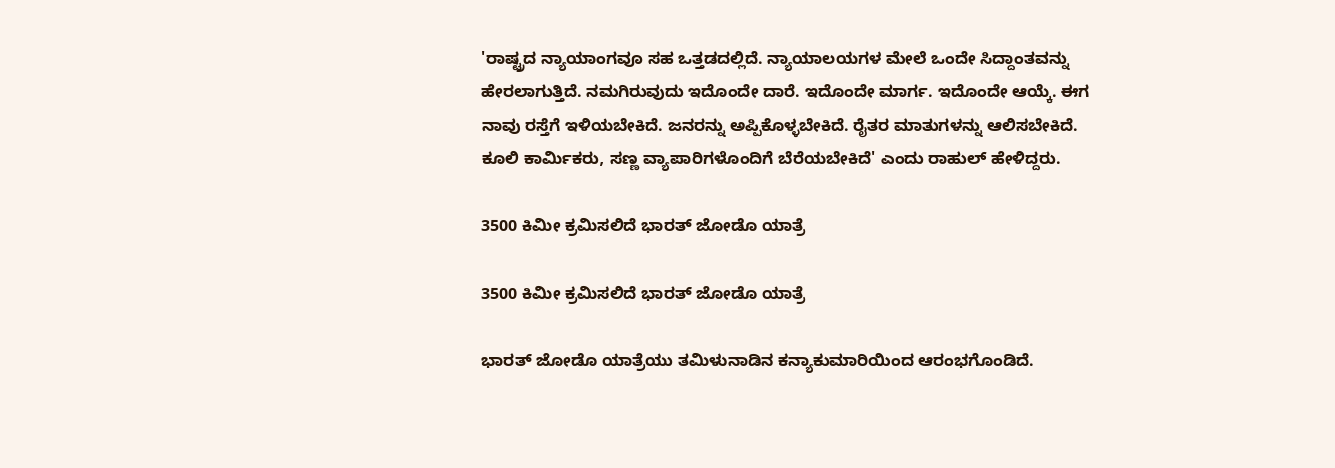'ರಾಷ್ಟ್ರದ ನ್ಯಾಯಾಂಗವೂ ಸಹ ಒತ್ತಡದಲ್ಲಿದೆ. ನ್ಯಾಯಾಲಯಗಳ ಮೇಲೆ ಒಂದೇ ಸಿದ್ದಾಂತವನ್ನು ಹೇರಲಾಗುತ್ತಿದೆ. ನಮಗಿರುವುದು ಇದೊಂದೇ ದಾರೆ. ಇದೊಂದೇ ಮಾರ್ಗ. ಇದೊಂದೇ ಆಯ್ಕೆ. ಈಗ ನಾವು ರಸ್ತೆಗೆ ಇಳಿಯಬೇಕಿದೆ. ಜನರನ್ನು ಅಪ್ಪಿಕೊಳ್ಳಬೇಕಿದೆ. ರೈತರ ಮಾತುಗಳನ್ನು ಆಲಿಸಬೇಕಿದೆ. ಕೂಲಿ ಕಾರ್ಮಿಕರು, ಸಣ್ಣ ವ್ಯಾಪಾರಿಗಳೊಂದಿಗೆ ಬೆರೆಯಬೇಕಿದೆ' ಎಂದು ರಾಹುಲ್‌ ಹೇಳಿದ್ದರು.

3500 ಕಿಮೀ ಕ್ರಮಿಸಲಿದೆ ಭಾರತ್‌ ಜೋಡೊ ಯಾತ್ರೆ

3500 ಕಿಮೀ ಕ್ರಮಿಸಲಿದೆ ಭಾರತ್‌ ಜೋಡೊ ಯಾತ್ರೆ

ಭಾರತ್‌ ಜೋಡೊ ಯಾತ್ರೆಯು ತಮಿಳುನಾಡಿನ ಕನ್ಯಾಕುಮಾರಿಯಿಂದ ಆರಂಭಗೊಂಡಿದೆ.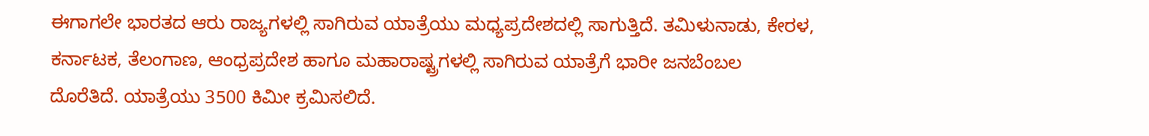ಈಗಾಗಲೇ ಭಾರತದ ಆರು ರಾಜ್ಯಗಳಲ್ಲಿ ಸಾಗಿರುವ ಯಾತ್ರೆಯು ಮಧ್ಯಪ್ರದೇಶದಲ್ಲಿ ಸಾಗುತ್ತಿದೆ. ತಮಿಳುನಾಡು, ಕೇರಳ, ಕರ್ನಾಟಕ, ತೆಲಂಗಾಣ, ಆಂಧ್ರಪ್ರದೇಶ ಹಾಗೂ ಮಹಾರಾಷ್ಟ್ರಗಳಲ್ಲಿ ಸಾಗಿರುವ ಯಾತ್ರೆಗೆ ಭಾರೀ ಜನಬೆಂಬಲ ದೊರೆತಿದೆ. ಯಾತ್ರೆಯು 3500 ಕಿಮೀ ಕ್ರಮಿಸಲಿದೆ.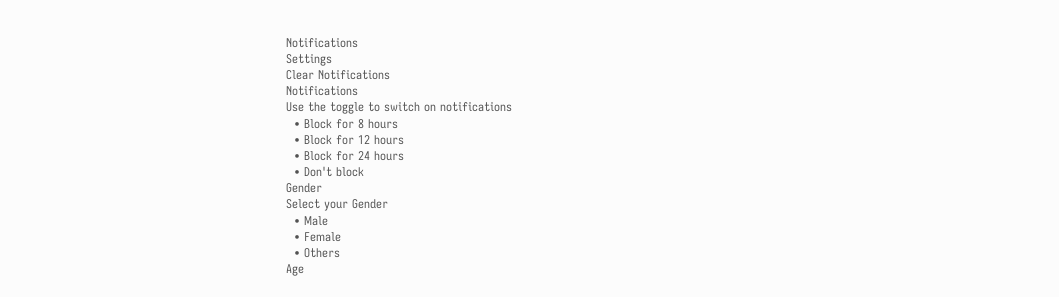Notifications
Settings
Clear Notifications
Notifications
Use the toggle to switch on notifications
  • Block for 8 hours
  • Block for 12 hours
  • Block for 24 hours
  • Don't block
Gender
Select your Gender
  • Male
  • Female
  • Others
Age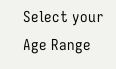Select your Age Range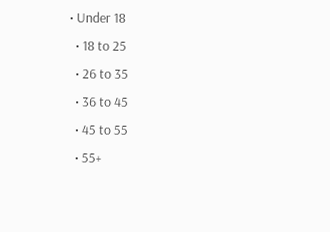• Under 18
  • 18 to 25
  • 26 to 35
  • 36 to 45
  • 45 to 55
  • 55+